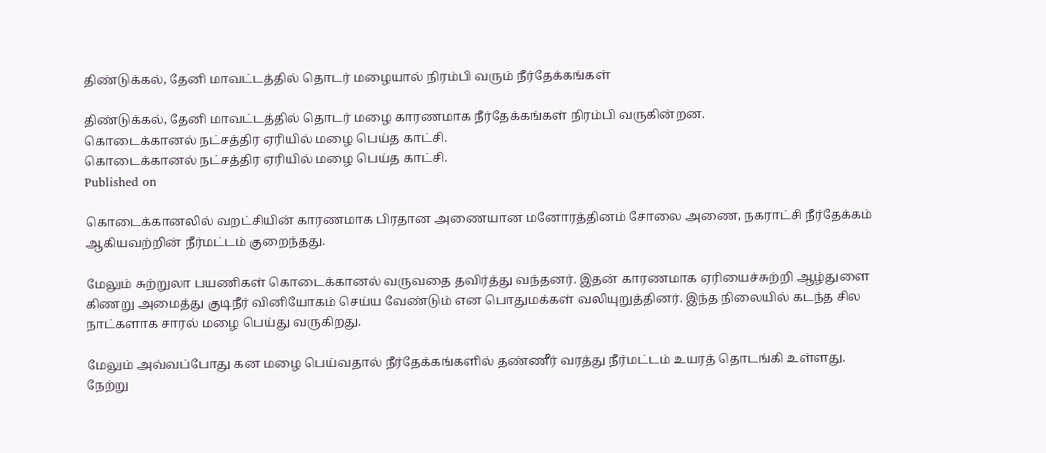திண்டுக்கல், தேனி மாவட்டத்தில் தொடர் மழையால் நிரம்பி வரும் நீர்தேக்கங்கள்

திண்டுக்கல், தேனி மாவட்டத்தில் தொடர் மழை காரணமாக நீர்தேக்கங்கள் நிரம்பி வருகின்றன.
கொடைக்கானல் நட்சத்திர ஏரியில் மழை பெய்த காட்சி.
கொடைக்கானல் நட்சத்திர ஏரியில் மழை பெய்த காட்சி.
Published on

கொடைக்கானலில் வறட்சியின் காரணமாக பிரதான அணையான மனோரத்தினம் சோலை அணை, நகராட்சி நீர்தேக்கம் ஆகியவற்றின் நீர்மட்டம் குறைந்தது.

மேலும் சுற்றுலா பயணிகள் கொடைக்கானல் வருவதை தவிர்த்து வந்தனர். இதன் காரணமாக ஏரியைச்சுற்றி ஆழ்துளை கிணறு அமைத்து குடிநீர் வினியோகம் செய்ய வேண்டும் என பொதுமக்கள் வலியுறுத்தினர். இந்த நிலையில் கடந்த சில நாட்களாக சாரல் மழை பெய்து வருகிறது.

மேலும் அவ்வப்போது கன மழை பெய்வதால் நீர்தேக்கங்களில் தண்ணீர் வரத்து நீர்மட்டம் உயரத் தொடங்கி உள்ளது. நேற்று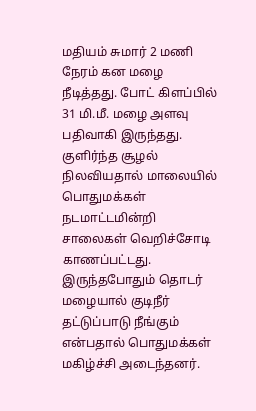மதியம் சுமார் 2 மணி நேரம் கன மழை நீடித்தது. போட் கிளப்பில் 31 மி.மீ. மழை அளவு பதிவாகி இருந்தது. குளிர்ந்த சூழல் நிலவியதால் மாலையில் பொதுமக்கள் நடமாட்டமின்றி சாலைகள் வெறிச்சோடி காணப்பட்டது. இருந்தபோதும் தொடர் மழையால் குடிநீர் தட்டுப்பாடு நீங்கும் என்பதால் பொதுமக்கள் மகிழ்ச்சி அடைந்தனர்.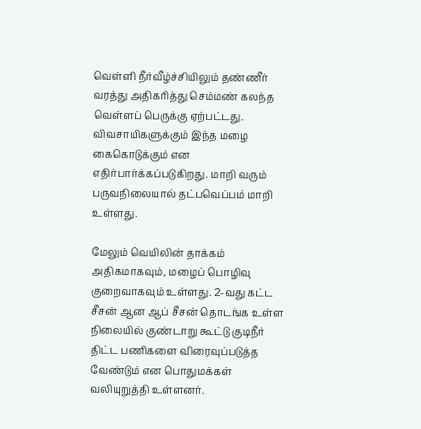வெள்ளி நீர்வீழ்ச்சியிலும் தண்ணீர் வரத்து அதிகரித்து செம்மண் கலந்த வெள்ளப் பெருக்கு ஏற்பட்டது. விவசாயிகளுக்கும் இந்த மழை கைகொடுக்கும் என எதிர்பார்க்கப்படுகிறது. மாறி வரும் பருவநிலையால் தட்பவெப்பம் மாறி உள்ளது.

மேலும் வெயிலின் தாக்கம் அதிகமாகவும், மழைப் பொழிவு குறைவாகவும் உள்ளது. 2-வது கட்ட சீசன் ஆன ஆப் சீசன் தொடங்க உள்ள நிலையில் குண்டாறு கூட்டு குடிநீர் திட்ட பணிகளை விரைவுப்படுத்த வேண்டும் என பொதுமக்கள் வலியுறுத்தி உள்ளனர்.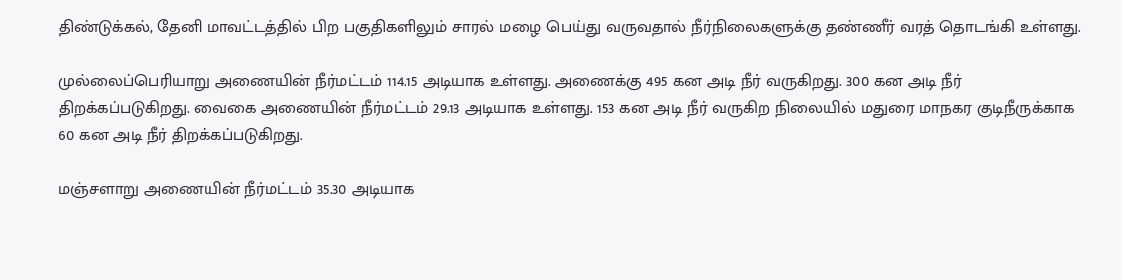திண்டுக்கல், தேனி மாவட்டத்தில் பிற பகுதிகளிலும் சாரல் மழை பெய்து வருவதால் நீர்நிலைகளுக்கு தண்ணீர் வரத் தொடங்கி உள்ளது.

முல்லைப்பெரியாறு அணையின் நீர்மட்டம் 114.15 அடியாக உள்ளது. அணைக்கு 495 கன அடி நீர் வருகிறது. 300 கன அடி நீர் திறக்கப்படுகிறது. வைகை அணையின் நீர்மட்டம் 29.13 அடியாக உள்ளது. 153 கன அடி நீர் வருகிற நிலையில் மதுரை மாநகர குடிநீருக்காக 60 கன அடி நீர் திறக்கப்படுகிறது.

மஞ்சளாறு அணையின் நீர்மட்டம் 35.30 அடியாக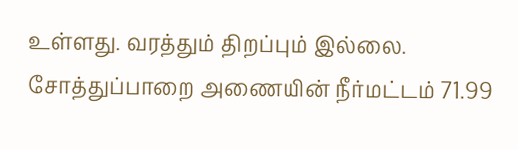உள்ளது. வரத்தும் திறப்பும் இல்லை. சோத்துப்பாறை அணையின் நீர்மட்டம் 71.99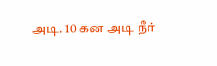அடி. 10 கன அடி நீர்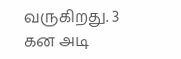வருகிறது. 3 கன அடி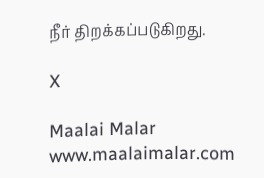நீர் திறக்கப்படுகிறது.

X

Maalai Malar
www.maalaimalar.com